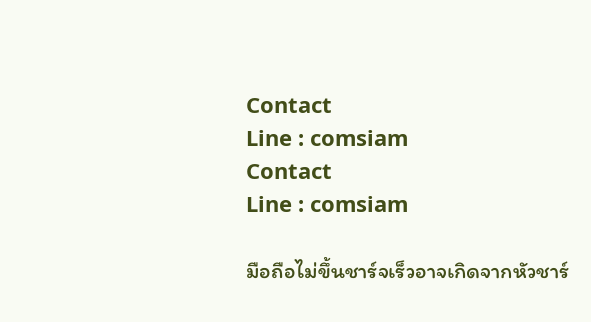Contact
Line : comsiam
Contact
Line : comsiam

มือถือไม่ขึ้นชาร์จเร็วอาจเกิดจากหัวชาร์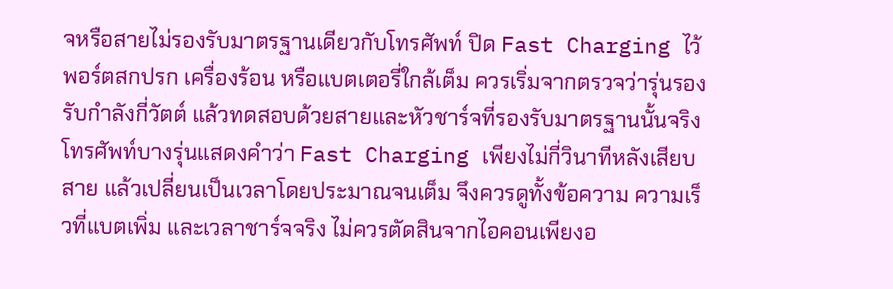จหรือสายไม่รองรับมาตรฐานเดียวกับโทรศัพท์ ปิด Fast Charging ไว้ พอร์ตสกปรก เครื่องร้อน หรือแบตเตอรี่ใกล้เต็ม ควรเริ่มจากตรวจว่ารุ่นรองรับกำลังกี่วัตต์ แล้วทดสอบด้วยสายและหัวชาร์จที่รองรับมาตรฐานนั้นจริง
โทรศัพท์บางรุ่นแสดงคำว่า Fast Charging เพียงไม่กี่วินาทีหลังเสียบสาย แล้วเปลี่ยนเป็นเวลาโดยประมาณจนเต็ม จึงควรดูทั้งข้อความ ความเร็วที่แบตเพิ่ม และเวลาชาร์จจริง ไม่ควรตัดสินจากไอคอนเพียงอ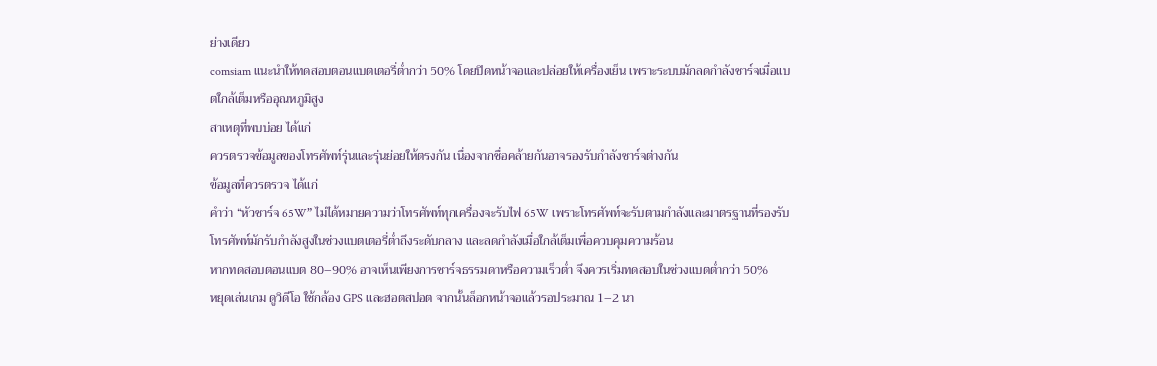ย่างเดียว
comsiam แนะนำให้ทดสอบตอนแบตเตอรี่ต่ำกว่า 50% โดยปิดหน้าจอและปล่อยให้เครื่องเย็น เพราะระบบมักลดกำลังชาร์จเมื่อแบตใกล้เต็มหรืออุณหภูมิสูง
สาเหตุที่พบบ่อย ได้แก่
ควรตรวจข้อมูลของโทรศัพท์รุ่นและรุ่นย่อยให้ตรงกัน เนื่องจากชื่อคล้ายกันอาจรองรับกำลังชาร์จต่างกัน
ข้อมูลที่ควรตรวจ ได้แก่
คำว่า “หัวชาร์จ 65W” ไม่ได้หมายความว่าโทรศัพท์ทุกเครื่องจะรับไฟ 65W เพราะโทรศัพท์จะรับตามกำลังและมาตรฐานที่รองรับ
โทรศัพท์มักรับกำลังสูงในช่วงแบตเตอรี่ต่ำถึงระดับกลาง และลดกำลังเมื่อใกล้เต็มเพื่อควบคุมความร้อน
หากทดสอบตอนแบต 80–90% อาจเห็นเพียงการชาร์จธรรมดาหรือความเร็วต่ำ จึงควรเริ่มทดสอบในช่วงแบตต่ำกว่า 50%
หยุดเล่นเกม ดูวิดีโอ ใช้กล้อง GPS และฮอตสปอต จากนั้นล็อกหน้าจอแล้วรอประมาณ 1–2 นา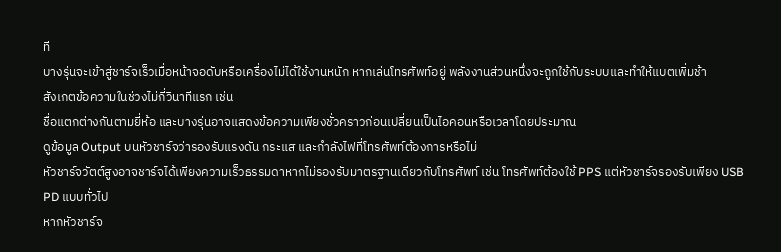ที
บางรุ่นจะเข้าสู่ชาร์จเร็วเมื่อหน้าจอดับหรือเครื่องไม่ได้ใช้งานหนัก หากเล่นโทรศัพท์อยู่ พลังงานส่วนหนึ่งจะถูกใช้กับระบบและทำให้แบตเพิ่มช้า
สังเกตข้อความในช่วงไม่กี่วินาทีแรก เช่น
ชื่อแตกต่างกันตามยี่ห้อ และบางรุ่นอาจแสดงข้อความเพียงชั่วคราวก่อนเปลี่ยนเป็นไอคอนหรือเวลาโดยประมาณ
ดูข้อมูล Output บนหัวชาร์จว่ารองรับแรงดัน กระแส และกำลังไฟที่โทรศัพท์ต้องการหรือไม่
หัวชาร์จวัตต์สูงอาจชาร์จได้เพียงความเร็วธรรมดาหากไม่รองรับมาตรฐานเดียวกับโทรศัพท์ เช่น โทรศัพท์ต้องใช้ PPS แต่หัวชาร์จรองรับเพียง USB PD แบบทั่วไป
หากหัวชาร์จ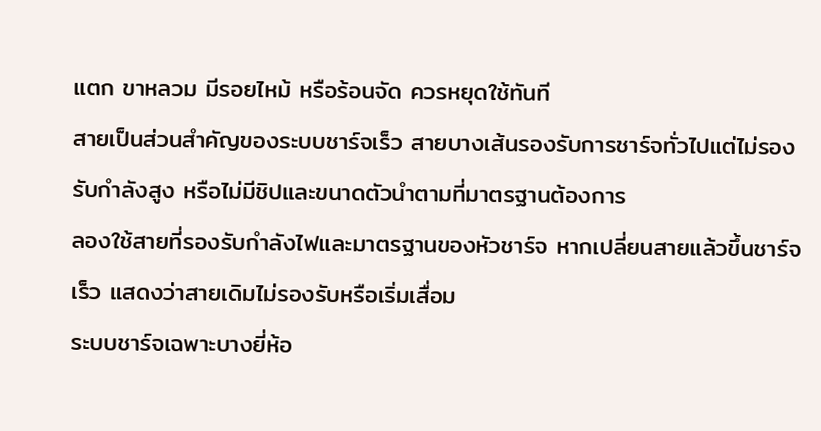แตก ขาหลวม มีรอยไหม้ หรือร้อนจัด ควรหยุดใช้ทันที
สายเป็นส่วนสำคัญของระบบชาร์จเร็ว สายบางเส้นรองรับการชาร์จทั่วไปแต่ไม่รองรับกำลังสูง หรือไม่มีชิปและขนาดตัวนำตามที่มาตรฐานต้องการ
ลองใช้สายที่รองรับกำลังไฟและมาตรฐานของหัวชาร์จ หากเปลี่ยนสายแล้วขึ้นชาร์จเร็ว แสดงว่าสายเดิมไม่รองรับหรือเริ่มเสื่อม
ระบบชาร์จเฉพาะบางยี่ห้อ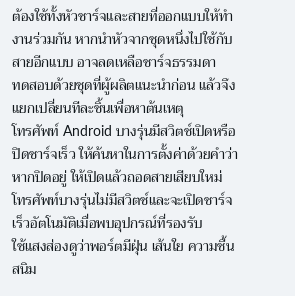ต้องใช้ทั้งหัวชาร์จและสายที่ออกแบบให้ทำงานร่วมกัน หากนำหัวจากชุดหนึ่งไปใช้กับสายอีกแบบ อาจลดเหลือชาร์จธรรมดา
ทดสอบด้วยชุดที่ผู้ผลิตแนะนำก่อน แล้วจึงแยกเปลี่ยนทีละชิ้นเพื่อหาต้นเหตุ
โทรศัพท์ Android บางรุ่นมีสวิตช์เปิดหรือปิดชาร์จเร็ว ให้ค้นหาในการตั้งค่าด้วยคำว่า
หากปิดอยู่ ให้เปิดแล้วถอดสายเสียบใหม่ โทรศัพท์บางรุ่นไม่มีสวิตช์และจะเปิดชาร์จเร็วอัตโนมัติเมื่อพบอุปกรณ์ที่รองรับ
ใช้แสงส่องดูว่าพอร์ตมีฝุ่น เส้นใย ความชื้น สนิม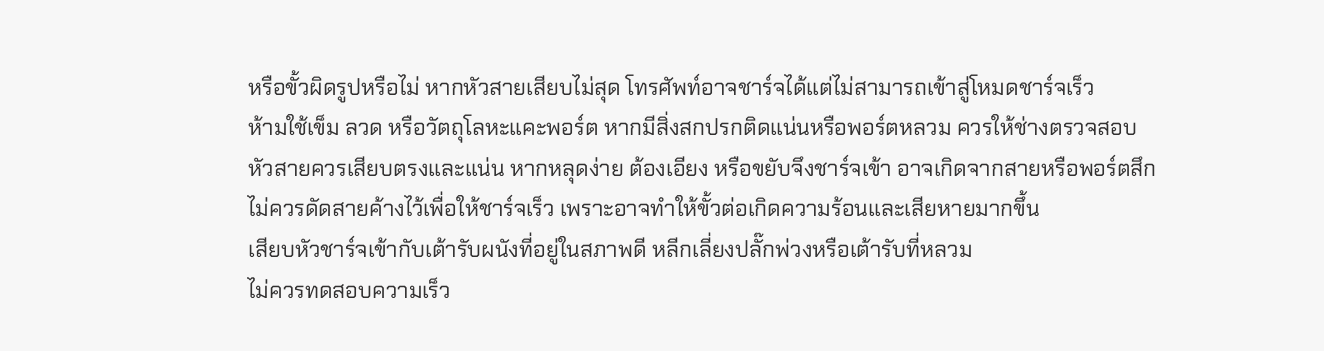หรือขั้วผิดรูปหรือไม่ หากหัวสายเสียบไม่สุด โทรศัพท์อาจชาร์จได้แต่ไม่สามารถเข้าสู่โหมดชาร์จเร็ว
ห้ามใช้เข็ม ลวด หรือวัตถุโลหะแคะพอร์ต หากมีสิ่งสกปรกติดแน่นหรือพอร์ตหลวม ควรให้ช่างตรวจสอบ
หัวสายควรเสียบตรงและแน่น หากหลุดง่าย ต้องเอียง หรือขยับจึงชาร์จเข้า อาจเกิดจากสายหรือพอร์ตสึก
ไม่ควรดัดสายค้างไว้เพื่อให้ชาร์จเร็ว เพราะอาจทำให้ขั้วต่อเกิดความร้อนและเสียหายมากขึ้น
เสียบหัวชาร์จเข้ากับเต้ารับผนังที่อยู่ในสภาพดี หลีกเลี่ยงปลั๊กพ่วงหรือเต้ารับที่หลวม
ไม่ควรทดสอบความเร็ว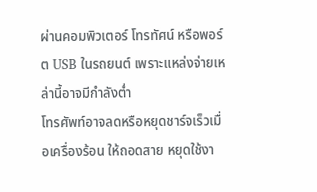ผ่านคอมพิวเตอร์ โทรทัศน์ หรือพอร์ต USB ในรถยนต์ เพราะแหล่งจ่ายเหล่านี้อาจมีกำลังต่ำ
โทรศัพท์อาจลดหรือหยุดชาร์จเร็วเมื่อเครื่องร้อน ให้ถอดสาย หยุดใช้งา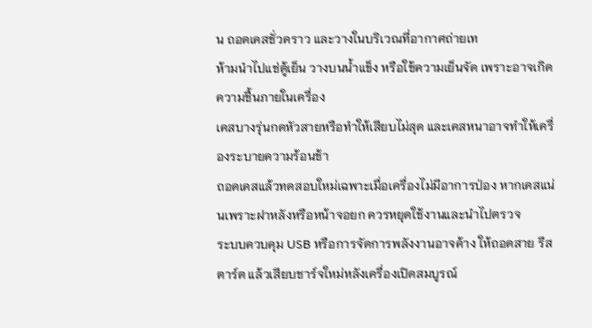น ถอดเคสชั่วคราว และวางในบริเวณที่อากาศถ่ายเท
ห้ามนำไปแช่ตู้เย็น วางบนน้ำแข็ง หรือใช้ความเย็นจัด เพราะอาจเกิดความชื้นภายในเครื่อง
เคสบางรุ่นกดหัวสายหรือทำให้เสียบไม่สุด และเคสหนาอาจทำให้เครื่องระบายความร้อนช้า
ถอดเคสแล้วทดสอบใหม่เฉพาะเมื่อเครื่องไม่มีอาการป่อง หากเคสแน่นเพราะฝาหลังหรือหน้าจอยก ควรหยุดใช้งานและนำไปตรวจ
ระบบควบคุม USB หรือการจัดการพลังงานอาจค้าง ให้ถอดสาย รีสตาร์ต แล้วเสียบชาร์จใหม่หลังเครื่องเปิดสมบูรณ์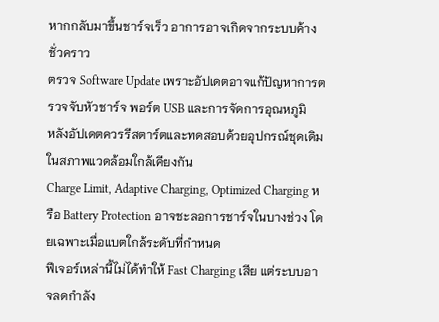หากกลับมาขึ้นชาร์จเร็ว อาการอาจเกิดจากระบบค้างชั่วคราว
ตรวจ Software Update เพราะอัปเดตอาจแก้ปัญหาการตรวจจับหัวชาร์จ พอร์ต USB และการจัดการอุณหภูมิ
หลังอัปเดตควรรีสตาร์ตและทดสอบด้วยอุปกรณ์ชุดเดิมในสภาพแวดล้อมใกล้เคียงกัน
Charge Limit, Adaptive Charging, Optimized Charging หรือ Battery Protection อาจชะลอการชาร์จในบางช่วง โดยเฉพาะเมื่อแบตใกล้ระดับที่กำหนด
ฟีเจอร์เหล่านี้ไม่ได้ทำให้ Fast Charging เสีย แต่ระบบอาจลดกำลัง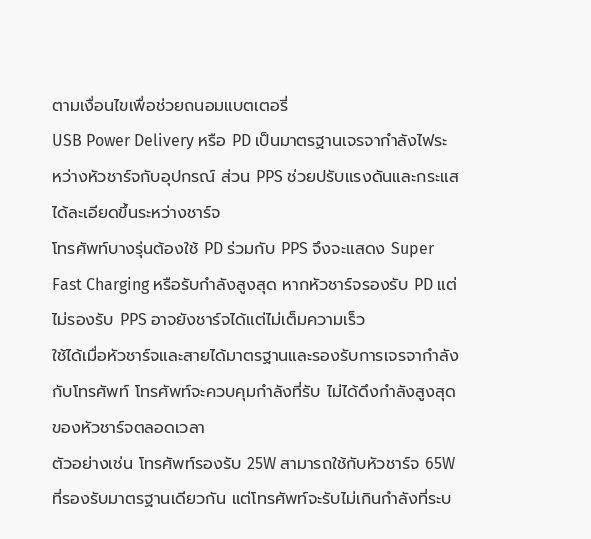ตามเงื่อนไขเพื่อช่วยถนอมแบตเตอรี่
USB Power Delivery หรือ PD เป็นมาตรฐานเจรจากำลังไฟระหว่างหัวชาร์จกับอุปกรณ์ ส่วน PPS ช่วยปรับแรงดันและกระแสได้ละเอียดขึ้นระหว่างชาร์จ
โทรศัพท์บางรุ่นต้องใช้ PD ร่วมกับ PPS จึงจะแสดง Super Fast Charging หรือรับกำลังสูงสุด หากหัวชาร์จรองรับ PD แต่ไม่รองรับ PPS อาจยังชาร์จได้แต่ไม่เต็มความเร็ว
ใช้ได้เมื่อหัวชาร์จและสายได้มาตรฐานและรองรับการเจรจากำลังกับโทรศัพท์ โทรศัพท์จะควบคุมกำลังที่รับ ไม่ได้ดึงกำลังสูงสุดของหัวชาร์จตลอดเวลา
ตัวอย่างเช่น โทรศัพท์รองรับ 25W สามารถใช้กับหัวชาร์จ 65W ที่รองรับมาตรฐานเดียวกัน แต่โทรศัพท์จะรับไม่เกินกำลังที่ระบ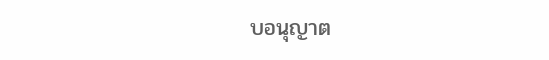บอนุญาต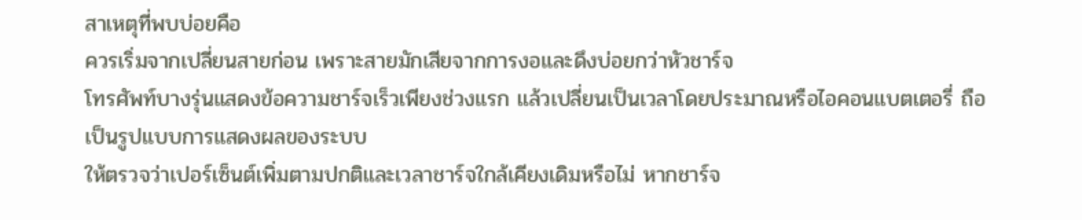สาเหตุที่พบบ่อยคือ
ควรเริ่มจากเปลี่ยนสายก่อน เพราะสายมักเสียจากการงอและดึงบ่อยกว่าหัวชาร์จ
โทรศัพท์บางรุ่นแสดงข้อความชาร์จเร็วเพียงช่วงแรก แล้วเปลี่ยนเป็นเวลาโดยประมาณหรือไอคอนแบตเตอรี่ ถือเป็นรูปแบบการแสดงผลของระบบ
ให้ตรวจว่าเปอร์เซ็นต์เพิ่มตามปกติและเวลาชาร์จใกล้เคียงเดิมหรือไม่ หากชาร์จ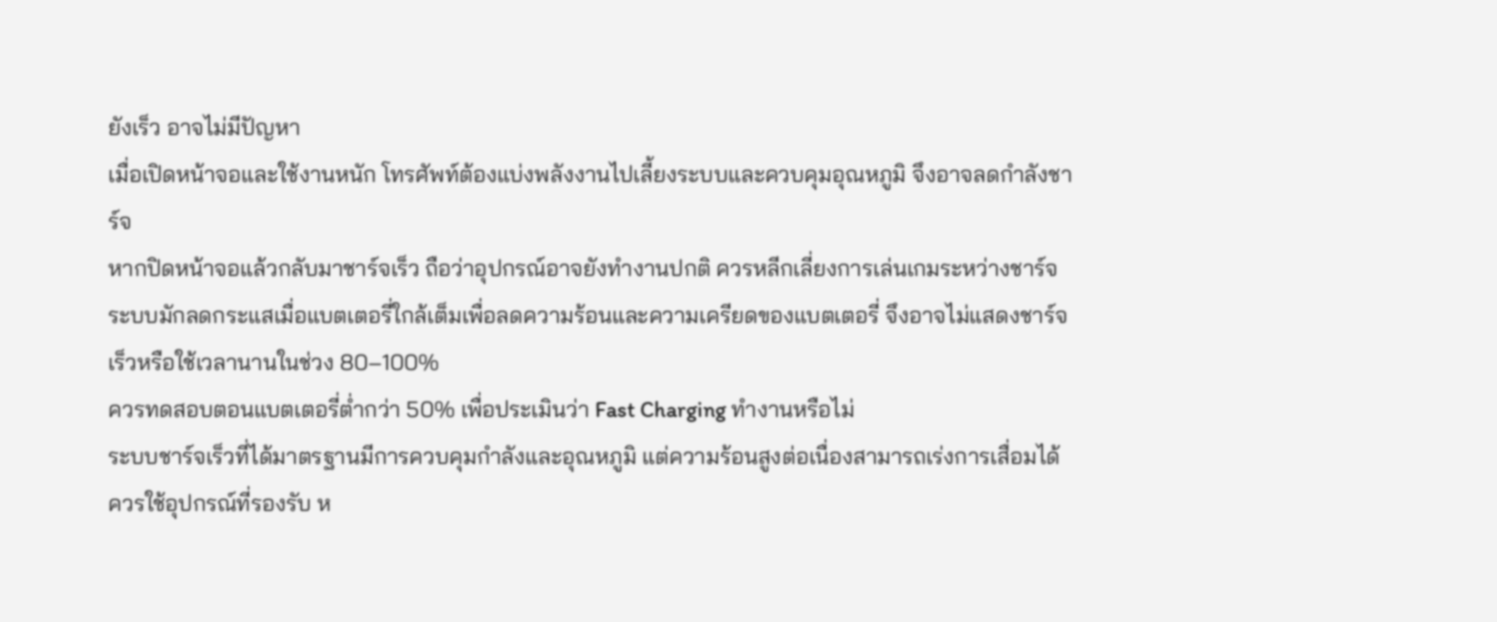ยังเร็ว อาจไม่มีปัญหา
เมื่อเปิดหน้าจอและใช้งานหนัก โทรศัพท์ต้องแบ่งพลังงานไปเลี้ยงระบบและควบคุมอุณหภูมิ จึงอาจลดกำลังชาร์จ
หากปิดหน้าจอแล้วกลับมาชาร์จเร็ว ถือว่าอุปกรณ์อาจยังทำงานปกติ ควรหลีกเลี่ยงการเล่นเกมระหว่างชาร์จ
ระบบมักลดกระแสเมื่อแบตเตอรี่ใกล้เต็มเพื่อลดความร้อนและความเครียดของแบตเตอรี่ จึงอาจไม่แสดงชาร์จเร็วหรือใช้เวลานานในช่วง 80–100%
ควรทดสอบตอนแบตเตอรี่ต่ำกว่า 50% เพื่อประเมินว่า Fast Charging ทำงานหรือไม่
ระบบชาร์จเร็วที่ได้มาตรฐานมีการควบคุมกำลังและอุณหภูมิ แต่ความร้อนสูงต่อเนื่องสามารถเร่งการเสื่อมได้
ควรใช้อุปกรณ์ที่รองรับ ห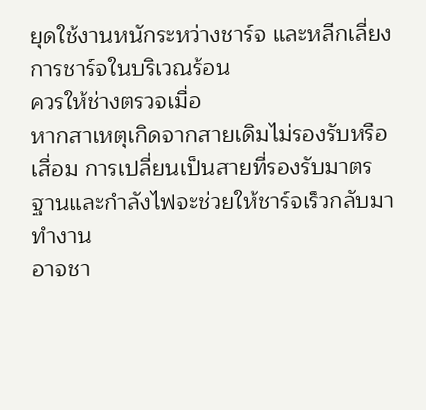ยุดใช้งานหนักระหว่างชาร์จ และหลีกเลี่ยงการชาร์จในบริเวณร้อน
ควรให้ช่างตรวจเมื่อ
หากสาเหตุเกิดจากสายเดิมไม่รองรับหรือเสื่อม การเปลี่ยนเป็นสายที่รองรับมาตรฐานและกำลังไฟจะช่วยให้ชาร์จเร็วกลับมาทำงาน
อาจชา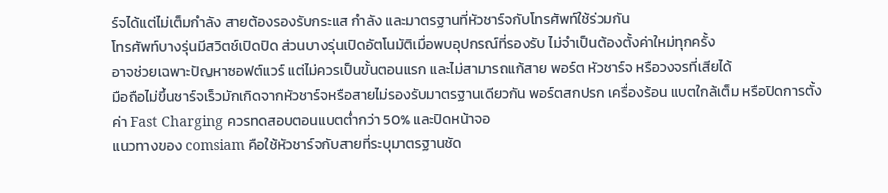ร์จได้แต่ไม่เต็มกำลัง สายต้องรองรับกระแส กำลัง และมาตรฐานที่หัวชาร์จกับโทรศัพท์ใช้ร่วมกัน
โทรศัพท์บางรุ่นมีสวิตช์เปิดปิด ส่วนบางรุ่นเปิดอัตโนมัติเมื่อพบอุปกรณ์ที่รองรับ ไม่จำเป็นต้องตั้งค่าใหม่ทุกครั้ง
อาจช่วยเฉพาะปัญหาซอฟต์แวร์ แต่ไม่ควรเป็นขั้นตอนแรก และไม่สามารถแก้สาย พอร์ต หัวชาร์จ หรือวงจรที่เสียได้
มือถือไม่ขึ้นชาร์จเร็วมักเกิดจากหัวชาร์จหรือสายไม่รองรับมาตรฐานเดียวกัน พอร์ตสกปรก เครื่องร้อน แบตใกล้เต็ม หรือปิดการตั้งค่า Fast Charging ควรทดสอบตอนแบตต่ำกว่า 50% และปิดหน้าจอ
แนวทางของ comsiam คือใช้หัวชาร์จกับสายที่ระบุมาตรฐานชัด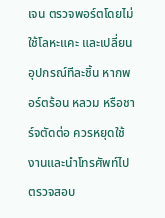เจน ตรวจพอร์ตโดยไม่ใช้โลหะแคะ และเปลี่ยนอุปกรณ์ทีละชิ้น หากพอร์ตร้อน หลวม หรือชาร์จตัดต่อ ควรหยุดใช้งานและนำโทรศัพท์ไปตรวจสอบ